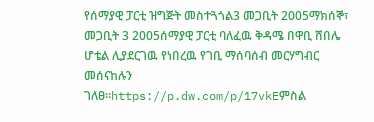የሰማያዊ ፓርቲ ዝግጅት መስተጓጎል3 መጋቢት 2005ማክሰኞ፣ መጋቢት 3 2005ሰማያዊ ፓርቲ ባለፈዉ ቅዳሜ በዋቢ ሸበሌ ሆቴል ሊያደርገዉ የነበረዉ የገቢ ማሰባሰብ መርሃግብር መሰናከሉን ገለፀ።https://p.dw.com/p/17vkEምስል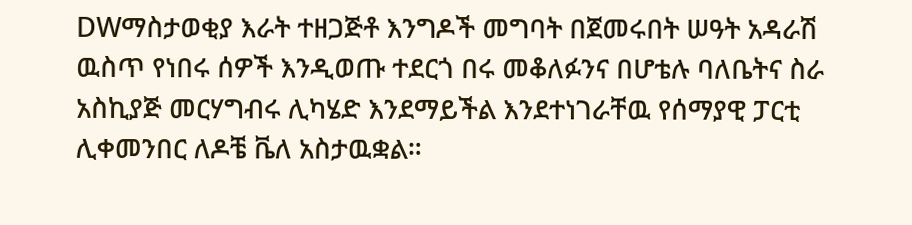DWማስታወቂያ እራት ተዘጋጅቶ እንግዶች መግባት በጀመሩበት ሠዓት አዳራሽ ዉስጥ የነበሩ ሰዎች እንዲወጡ ተደርጎ በሩ መቆለፉንና በሆቴሉ ባለቤትና ስራ አስኪያጅ መርሃግብሩ ሊካሄድ እንደማይችል እንደተነገራቸዉ የሰማያዊ ፓርቲ ሊቀመንበር ለዶቼ ቬለ አስታዉቋል።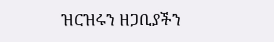ዝርዝሩን ዘጋቢያችን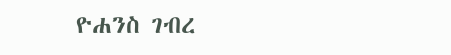ዮሐንስ ገብረ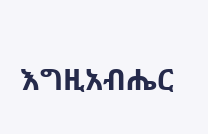እግዚአብሔር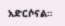አድርሶናል።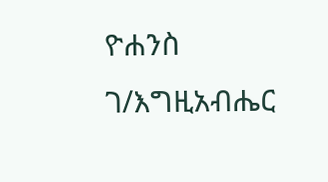ዮሐንስ ገ/እግዚአብሔር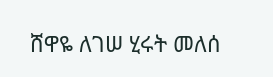ሸዋዬ ለገሠ ሂሩት መለሰ